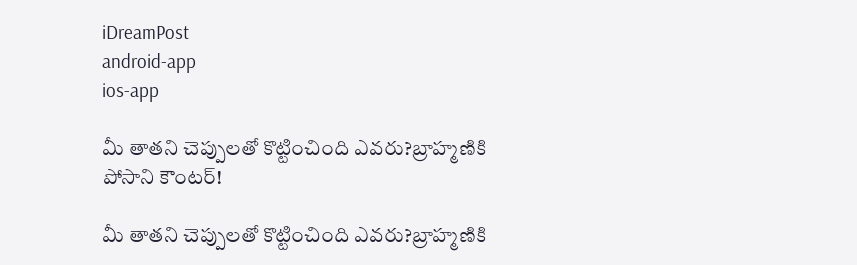iDreamPost
android-app
ios-app

మీ తాతని చెప్పులతో కొట్టించింది ఎవరు?బ్రాహ్మణికి పోసాని కౌంటర్‌!

మీ తాతని చెప్పులతో కొట్టించింది ఎవరు?బ్రాహ్మణికి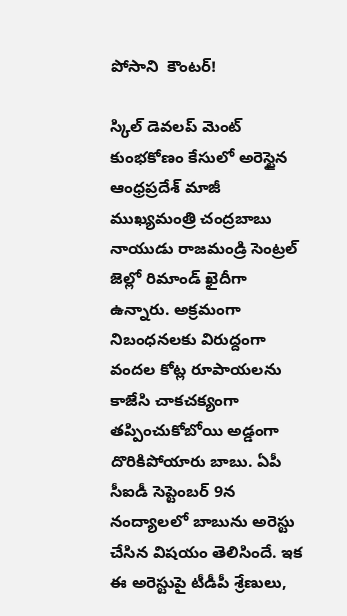పోసాని  కౌంటర్‌!

స్కిల్ డెవలప్ మెంట్ కుంభకోణం కేసులో అరెస్టైన ఆంధ్రప్రదేశ్ మాజీ ముఖ్యమంత్రి చంద్రబాబు నాయుడు రాజమండ్రి సెంట్రల్ జెల్లో రిమాండ్ ఖైదీగా ఉన్నారు. అక్రమంగా నిబంధనలకు విరుద్దంగా వందల కోట్ల రూపాయలను కాజేసి చాకచక్యంగా తప్పించుకోబోయి అడ్డంగా దొరికిపోయారు బాబు. ఏపీ సీఐడీ సెప్టెంబర్ 9న నంద్యాలలో బాబును అరెస్టు చేసిన విషయం తెలిసిందే. ఇక ఈ అరెస్టుపై టీడీపీ శ్రేణులు,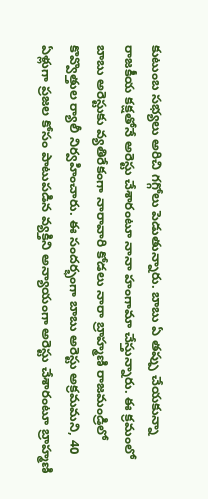కుటుంబ సభ్యలు అరిచి గగ్గోలు పెడుతున్నారు. బాబు ఏ తప్పు చేయకున్నా రాజకీయ కక్షతోనే అరెస్టు చేశారంటూ నానా హంగామా చేస్తున్నారు. ఈ క్రమంలో బాబు అరెస్టుకు వ్యతిరేకంగా నారావారి కోడలు నారా బ్రాహ్మణి రాజమండ్రిలో కొవ్వొత్తుల ర్యాలీ నిర్వహించారు. ఈ సందర్భంగా బాబు అరెస్టు అక్రమమని, 40 ఏళ్లుగా ప్రజల కోసం పాటుపడిన వ్యక్తిని అన్యాయంగా అరెస్టు చేశారంటూ బ్రాహ్మణి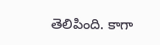తెలిపింది. కాగా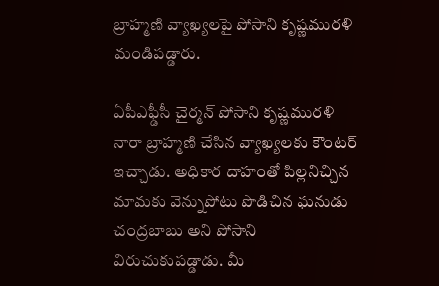బ్రాహ్మణి వ్యాఖ్యలపై పోసాని కృష్ణమురళి మండిపడ్డారు.

ఏపీఎఫ్డీసీ చైర్మన్ పోసాని కృష్ణమురళి నారా బ్రాహ్మణి చేసిన వ్యాఖ్యలకు కౌంటర్ ఇచ్చాడు. అధికార దాహంతో పిల్లనిచ్చిన మామకు వెన్నుపోటు పొడిచిన ఘనుడు చంద్రబాబు అని పోసాని విరుచుకుపడ్డాడు. మీ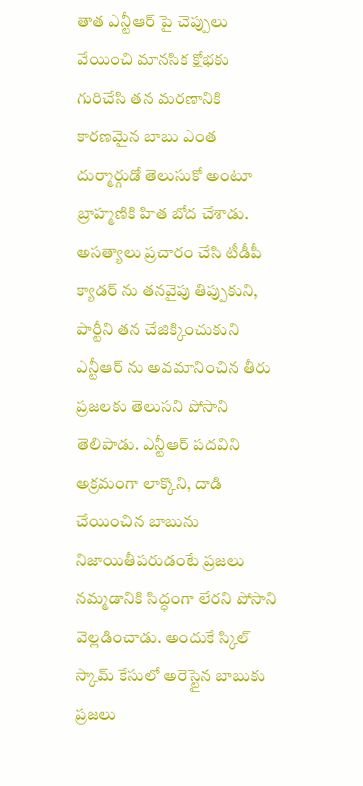తాత ఎన్టీఆర్ పై చెప్పులు వేయించి మానసిక క్షోభకు గురిచేసి తన మరణానికి కారణమైన బాబు ఎంత దుర్మార్గుడో తెలుసుకో అంటూ బ్రాహ్మణికి హిత బోద చేశాడు. అసత్యాలు ప్రచారం చేసి టీడీపీ క్యాడర్ ను తనవైపు తిప్పుకుని, పార్టీని తన చేజిక్కించుకుని ఎన్టీఆర్ ను అవమానించిన తీరు ప్రజలకు తెలుసని పోసాని తెలిపాడు. ఎన్టీఆర్ పదవిని అక్రమంగా లాక్కొని, దాడి చేయించిన బాబును నిజాయితీపరుడంటే ప్రజలు నమ్మడానికి సిద్ధంగా లేరని పోసాని వెల్లడించాడు. అందుకే స్కిల్ స్కామ్ కేసులో అరెస్టైన బాబుకు ప్రజలు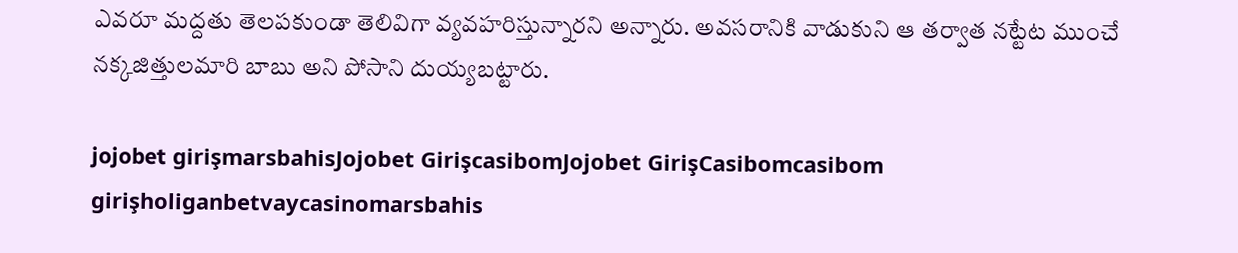ఎవరూ మద్దతు తెలపకుండా తెలివిగా వ్యవహరిస్తున్నారని అన్నారు. అవసరానికి వాడుకుని ఆ తర్వాత నట్టేట ముంచే నక్కజిత్తులమారి బాబు అని పోసాని దుయ్యబట్టారు.

jojobet girişmarsbahisJojobet GirişcasibomJojobet GirişCasibomcasibom girişholiganbetvaycasinomarsbahis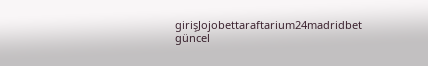girişJojobettaraftarium24madridbet güncel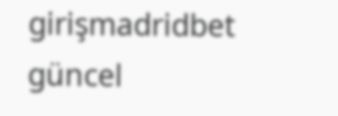girişmadridbet güncel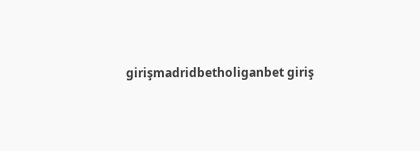girişmadridbetholiganbet giriş